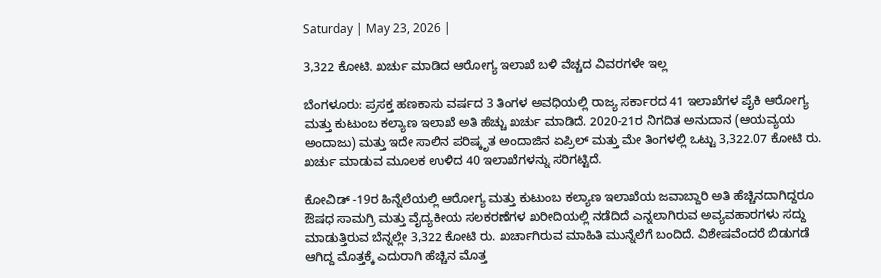Saturday | May 23, 2026 |

3,322 ಕೋಟಿ. ಖರ್ಚು ಮಾಡಿದ ಆರೋಗ್ಯ ಇಲಾಖೆ ಬಳಿ ವೆಚ್ಚದ ವಿವರಗಳೇ ಇಲ್ಲ

ಬೆಂಗಳೂರು: ಪ್ರಸಕ್ತ ಹಣಕಾಸು ವರ್ಷದ 3 ತಿಂಗಳ ಅವಧಿಯಲ್ಲಿ ರಾಜ್ಯ ಸರ್ಕಾರದ 41 ಇಲಾಖೆಗಳ ಪೈಕಿ ಆರೋಗ್ಯ ಮತ್ತು ಕುಟುಂಬ ಕಲ್ಯಾಣ ಇಲಾಖೆ ಅತಿ ಹೆಚ್ಚು ಖರ್ಚು ಮಾಡಿದೆ. 2020-21ರ ನಿಗದಿತ ಅನುದಾನ (ಆಯವ್ಯಯ ಅಂದಾಜು) ಮತ್ತು ಇದೇ ಸಾಲಿನ ಪರಿಷ್ಕೃತ ಅಂದಾಜಿನ ಏಪ್ರಿಲ್‌ ಮತ್ತು ಮೇ ತಿಂಗಳಲ್ಲಿ ಒಟ್ಟು 3,322.07 ಕೋಟಿ ರು. ಖರ್ಚು ಮಾಡುವ ಮೂಲಕ ಉಳಿದ 40 ಇಲಾಖೆಗಳನ್ನು ಸರಿಗಟ್ಟಿದೆ.

ಕೋವಿಡ್‌ -19ರ ಹಿನ್ನೆಲೆಯಲ್ಲಿ ಆರೋಗ್ಯ ಮತ್ತು ಕುಟುಂಬ ಕಲ್ಯಾಣ ಇಲಾಖೆಯ ಜವಾಬ್ದಾರಿ ಅತಿ ಹೆಚ್ಚಿನದಾಗಿದ್ದರೂ ಔಷಧ ಸಾಮಗ್ರಿ ಮತ್ತು ವೈದ್ಯಕೀಯ ಸಲಕರಣೆಗಳ ಖರೀದಿಯಲ್ಲಿ ನಡೆದಿದೆ ಎನ್ನಲಾಗಿರುವ ಅವ್ಯವಹಾರಗಳು ಸದ್ದು ಮಾಡುತ್ತಿರುವ ಬೆನ್ನಲ್ಲೇ 3,322 ಕೋಟಿ ರು. ಖರ್ಚಾಗಿರುವ ಮಾಹಿತಿ ಮುನ್ನೆಲೆಗೆ ಬಂದಿದೆ. ವಿಶೇಷವೆಂದರೆ ಬಿಡುಗಡೆ ಆಗಿದ್ದ ಮೊತ್ತಕ್ಕೆ ಎದುರಾಗಿ ಹೆಚ್ಚಿನ ಮೊತ್ತ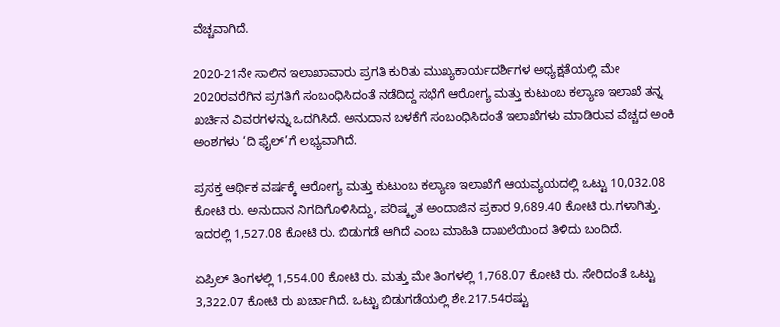ವೆಚ್ಚವಾಗಿದೆ.

2020-21ನೇ ಸಾಲಿನ ಇಲಾಖಾವಾರು ಪ್ರಗತಿ ಕುರಿತು ಮುಖ್ಯಕಾರ್ಯದರ್ಶಿಗಳ ಅಧ್ಯಕ್ಷತೆಯಲ್ಲಿ ಮೇ 2020ರವರೆಗಿನ ಪ್ರಗತಿಗೆ ಸಂಬಂಧಿಸಿದಂತೆ ನಡೆದಿದ್ದ ಸಭೆಗೆ ಆರೋಗ್ಯ ಮತ್ತು ಕುಟುಂಬ ಕಲ್ಯಾಣ ಇಲಾಖೆ ತನ್ನ ಖರ್ಚಿನ ವಿವರಗಳನ್ನು ಒದಗಿಸಿದೆ. ಅನುದಾನ ಬಳಕೆಗೆ ಸಂಬಂಧಿಸಿದಂತೆ ಇಲಾಖೆಗಳು ಮಾಡಿರುವ ವೆಚ್ಚದ ಅಂಕಿ ಅಂಶಗಳು ‘ದಿ ಫೈಲ್’ಗೆ ಲಭ್ಯವಾಗಿದೆ.

ಪ್ರಸಕ್ತ ಆರ್ಥಿಕ ವರ್ಷಕ್ಕೆ ಆರೋಗ್ಯ ಮತ್ತು ಕುಟುಂಬ ಕಲ್ಯಾಣ ಇಲಾಖೆಗೆ ಆಯವ್ಯಯದಲ್ಲಿ ಒಟ್ಟು 10,032.08 ಕೋಟಿ ರು. ಅನುದಾನ ನಿಗದಿಗೊಳಿಸಿದ್ದು, ಪರಿಷ್ಕೃತ ಅಂದಾಜಿನ ಪ್ರಕಾರ 9,689.40 ಕೋಟಿ ರು.ಗಳಾಗಿತ್ತು. ಇದರಲ್ಲಿ 1,527.08 ಕೋಟಿ ರು. ಬಿಡುಗಡೆ ಆಗಿದೆ ಎಂಬ ಮಾಹಿತಿ ದಾಖಲೆಯಿಂದ ತಿಳಿದು ಬಂದಿದೆ.

ಏಪ್ರಿಲ್‌ ತಿಂಗಳಲ್ಲಿ 1,554.00 ಕೋಟಿ ರು. ಮತ್ತು ಮೇ ತಿಂಗಳಲ್ಲಿ 1,768.07 ಕೋಟಿ ರು. ಸೇರಿದಂತೆ ಒಟ್ಟು 3,322.07 ಕೋಟಿ ರು ಖರ್ಚಾಗಿದೆ. ಒಟ್ಟು ಬಿಡುಗಡೆಯಲ್ಲಿ ಶೇ.217.54ರಷ್ಟು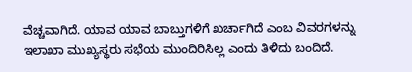ವೆಚ್ಚವಾಗಿದೆ. ಯಾವ ಯಾವ ಬಾಬ್ತುಗಳಿಗೆ ಖರ್ಚಾಗಿದೆ ಎಂಬ ವಿವರಗಳನ್ನು ಇಲಾಖಾ ಮುಖ್ಯಸ್ಥರು ಸಭೆಯ ಮುಂದಿರಿಸಿಲ್ಲ ಎಂದು ತಿಳಿದು ಬಂದಿದೆ.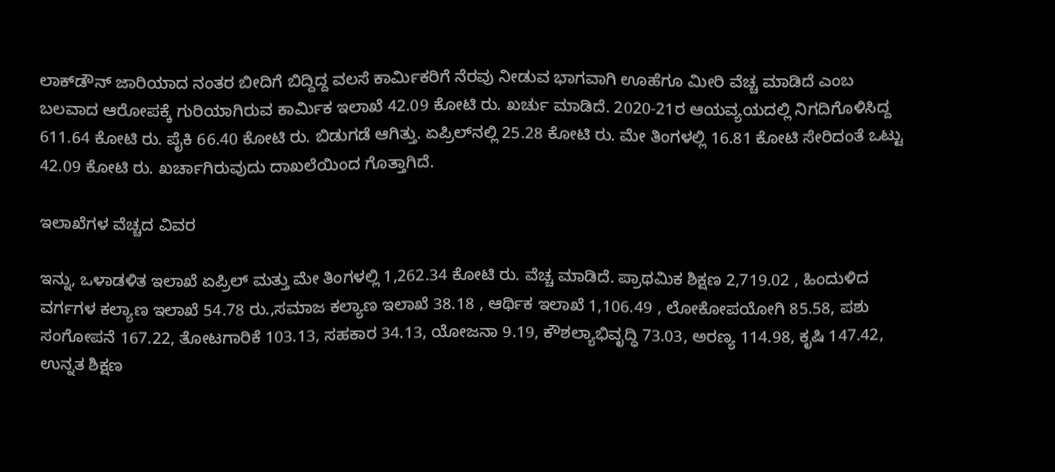ಲಾಕ್‌ಡೌನ್‌ ಜಾರಿಯಾದ ನಂತರ ಬೀದಿಗೆ ಬಿದ್ದಿದ್ದ ವಲಸೆ ಕಾರ್ಮಿಕರಿಗೆ ನೆರವು ನೀಡುವ ಭಾಗವಾಗಿ ಊಹೆಗೂ ಮೀರಿ ವೆಚ್ಚ ಮಾಡಿದೆ ಎಂಬ ಬಲವಾದ ಆರೋಪಕ್ಕೆ ಗುರಿಯಾಗಿರುವ ಕಾರ್ಮಿಕ ಇಲಾಖೆ 42.09 ಕೋಟಿ ರು. ಖರ್ಚು ಮಾಡಿದೆ. 2020-21ರ ಆಯವ್ಯಯದಲ್ಲಿ ನಿಗದಿಗೊಳಿಸಿದ್ದ 611.64 ಕೋಟಿ ರು. ಪೈಕಿ 66.40 ಕೋಟಿ ರು. ಬಿಡುಗಡೆ ಆಗಿತ್ತು. ಏಪ್ರಿಲ್‌ನಲ್ಲಿ 25.28 ಕೋಟಿ ರು. ಮೇ ತಿಂಗಳಲ್ಲಿ 16.81 ಕೋಟಿ ಸೇರಿದಂತೆ ಒಟ್ಟು 42.09 ಕೋಟಿ ರು. ಖರ್ಚಾಗಿರುವುದು ದಾಖಲೆಯಿಂದ ಗೊತ್ತಾಗಿದೆ.

ಇಲಾಖೆಗಳ ವೆಚ್ಚದ ವಿವರ

ಇನ್ನು, ಒಳಾಡಳಿತ ಇಲಾಖೆ ಏಪ್ರಿಲ್‌ ಮತ್ತು ಮೇ ತಿಂಗಳಲ್ಲಿ 1,262.34 ಕೋಟಿ ರು. ವೆಚ್ಚ ಮಾಡಿದೆ. ಪ್ರಾಥಮಿಕ ಶಿಕ್ಷಣ 2,719.02 , ಹಿಂದುಳಿದ ವರ್ಗಗಳ ಕಲ್ಯಾಣ ಇಲಾಖೆ 54.78 ರು.,ಸಮಾಜ ಕಲ್ಯಾಣ ಇಲಾಖೆ 38.18 , ಆರ್ಥಿಕ ಇಲಾಖೆ 1,106.49 , ಲೋಕೋಪಯೋಗಿ 85.58, ಪಶು ಸಂಗೋಪನೆ 167.22, ತೋಟಗಾರಿಕೆ 103.13, ಸಹಕಾರ 34.13, ಯೋಜನಾ 9.19, ಕೌಶಲ್ಯಾಭಿವೃದ್ಧಿ 73.03, ಅರಣ್ಯ 114.98, ಕೃಷಿ 147.42, ಉನ್ನತ ಶಿಕ್ಷಣ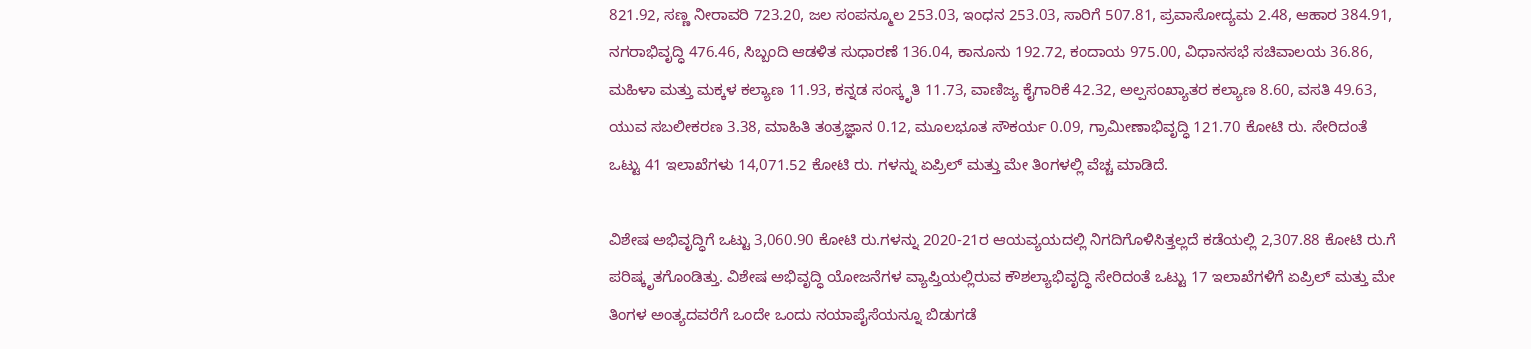821.92, ಸಣ್ಣ ನೀರಾವರಿ 723.20, ಜಲ ಸಂಪನ್ಮೂಲ 253.03, ಇಂಧನ 253.03, ಸಾರಿಗೆ 507.81, ಪ್ರವಾಸೋದ್ಯಮ 2.48, ಆಹಾರ 384.91, ನಗರಾಭಿವೃದ್ಧಿ 476.46, ಸಿಬ್ಬಂದಿ ಆಡಳಿತ ಸುಧಾರಣೆ 136.04, ಕಾನೂನು 192.72, ಕಂದಾಯ 975.00, ವಿಧಾನಸಭೆ ಸಚಿವಾಲಯ 36.86, ಮಹಿಳಾ ಮತ್ತು ಮಕ್ಕಳ ಕಲ್ಯಾಣ 11.93, ಕನ್ನಡ ಸಂಸ್ಕೃತಿ 11.73, ವಾಣಿಜ್ಯ ಕೈಗಾರಿಕೆ 42.32, ಅಲ್ಪಸಂಖ್ಯಾತರ ಕಲ್ಯಾಣ 8.60, ವಸತಿ 49.63, ಯುವ ಸಬಲೀಕರಣ 3.38, ಮಾಹಿತಿ ತಂತ್ರಜ್ಞಾನ 0.12, ಮೂಲಭೂತ ಸೌಕರ್ಯ 0.09, ಗ್ರಾಮೀಣಾಭಿವೃದ್ಧಿ 121.70 ಕೋಟಿ ರು. ಸೇರಿದಂತೆ ಒಟ್ಟು 41 ಇಲಾಖೆಗಳು 14,071.52 ಕೋಟಿ ರು. ಗಳನ್ನು ಏಪ್ರಿಲ್‌ ಮತ್ತು ಮೇ ತಿಂಗಳಲ್ಲಿ ವೆಚ್ಚ ಮಾಡಿದೆ.

ವಿಶೇಷ ಅಭಿವೃದ್ಧಿಗೆ ಒಟ್ಟು 3,060.90 ಕೋಟಿ ರು.ಗಳನ್ನು 2020-21ರ ಆಯವ್ಯಯದಲ್ಲಿ ನಿಗದಿಗೊಳಿಸಿತ್ತಲ್ಲದೆ ಕಡೆಯಲ್ಲಿ 2,307.88 ಕೋಟಿ ರು.ಗೆ ಪರಿಷ್ಕೃತಗೊಂಡಿತ್ತು. ವಿಶೇಷ ಅಭಿವೃದ್ಧಿ ಯೋಜನೆಗಳ ವ್ಯಾಪ್ತಿಯಲ್ಲಿರುವ ಕೌಶಲ್ಯಾಭಿವೃದ್ಧಿ ಸೇರಿದಂತೆ ಒಟ್ಟು 17 ಇಲಾಖೆಗಳಿಗೆ ಏಪ್ರಿಲ್‌ ಮತ್ತು ಮೇ ತಿಂಗಳ ಅಂತ್ಯದವರೆಗೆ ಒಂದೇ ಒಂದು ನಯಾಪೈಸೆಯನ್ನೂ ಬಿಡುಗಡೆ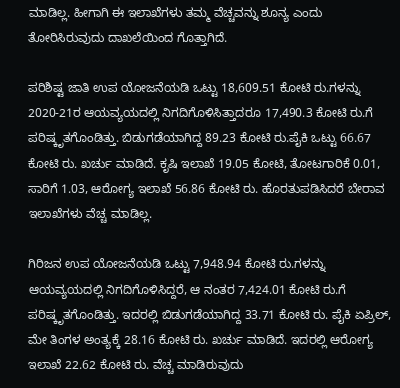ಮಾಡಿಲ್ಲ. ಹೀಗಾಗಿ ಈ ಇಲಾಖೆಗಳು ತಮ್ಮ ವೆಚ್ಚವನ್ನು ಶೂನ್ಯ ಎಂದು ತೋರಿಸಿರುವುದು ದಾಖಲೆಯಿಂದ ಗೊತ್ತಾಗಿದೆ.

ಪರಿಶಿಷ್ಟ ಜಾತಿ ಉಪ ಯೋಜನೆಯಡಿ ಒಟ್ಟು 18,609.51 ಕೋಟಿ ರು.ಗಳನ್ನು 2020-21ರ ಆಯವ್ಯಯದಲ್ಲಿ ನಿಗದಿಗೊಳಿಸಿತ್ತಾದರೂ 17,490.3 ಕೋಟಿ ರು.ಗೆ ಪರಿಷ್ಕೃತಗೊಂಡಿತ್ತು. ಬಿಡುಗಡೆಯಾಗಿದ್ದ 89.23 ಕೋಟಿ ರು.ಪೈಕಿ ಒಟ್ಟು 66.67 ಕೋಟಿ ರು. ಖರ್ಚು ಮಾಡಿದೆ. ಕೃಷಿ ಇಲಾಖೆ 19.05 ಕೋಟಿ, ತೋಟಗಾರಿಕೆ 0.01, ಸಾರಿಗೆ 1.03, ಆರೋಗ್ಯ ಇಲಾಖೆ 56.86 ಕೋಟಿ ರು. ಹೊರತುಪಡಿಸಿದರೆ ಬೇರಾವ ಇಲಾಖೆಗಳು ವೆಚ್ಚ ಮಾಡಿಲ್ಲ.

ಗಿರಿಜನ ಉಪ ಯೋಜನೆಯಡಿ ಒಟ್ಟು 7,948.94 ಕೋಟಿ ರು.ಗಳನ್ನು ಆಯವ್ಯಯದಲ್ಲಿ ನಿಗದಿಗೊಳಿಸಿದ್ದರೆ, ಆ ನಂತರ 7,424.01 ಕೋಟಿ ರು.ಗೆ ಪರಿಷ್ಕೃತಗೊಂಡಿತ್ತು. ಇದರಲ್ಲಿ ಬಿಡುಗಡೆಯಾಗಿದ್ದ 33.71 ಕೋಟಿ ರು. ಪೈಕಿ ಏಪ್ರಿಲ್‌, ಮೇ ತಿಂಗಳ ಅಂತ್ಯಕ್ಕೆ 28.16 ಕೋಟಿ ರು. ಖರ್ಚು ಮಾಡಿದೆ. ಇದರಲ್ಲಿ ಆರೋಗ್ಯ ಇಲಾಖೆ 22.62 ಕೋಟಿ ರು. ವೆಚ್ಚ ಮಾಡಿರುವುದು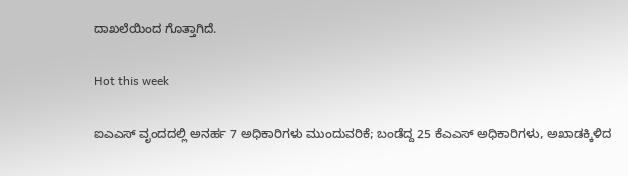ದಾಖಲೆಯಿಂದ ಗೊತ್ತಾಗಿದೆ.

Hot this week

ಐಎಎಸ್‌ ವೃಂದದಲ್ಲಿ ಅನರ್ಹ 7 ಅಧಿಕಾರಿಗಳು ಮುಂದುವರಿಕೆ; ಬಂಡೆದ್ದ 25 ಕೆಎಎಸ್‌ ಅಧಿಕಾರಿಗಳು, ಅಖಾಡಕ್ಕಿಳಿದ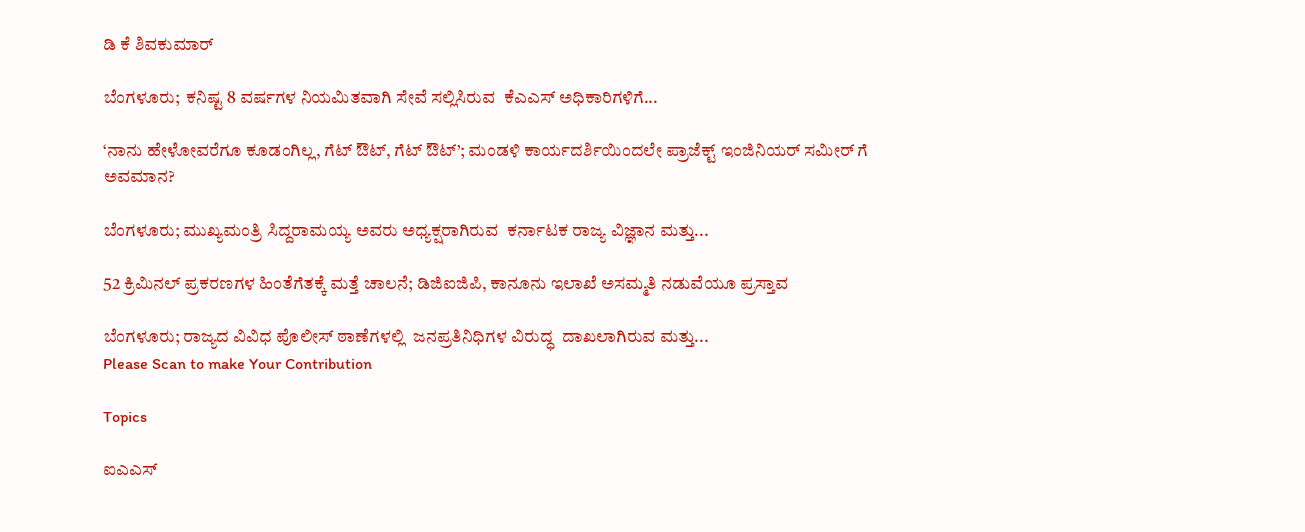ಡಿ ಕೆ ಶಿವಕುಮಾರ್

ಬೆಂಗಳೂರು;  ಕನಿಷ್ಟ 8 ವರ್ಷಗಳ ನಿಯಮಿತವಾಗಿ ಸೇವೆ ಸಲ್ಲಿಸಿರುವ  ಕೆಎಎಸ್‌ ಅಧಿಕಾರಿಗಳಿಗೆ...

‘ನಾನು ಹೇಳೋವರೆಗೂ ಕೂಡಂಗಿಲ್ಲ, ಗೆಟ್‌ ಔಟ್‌, ಗೆಟ್‌ ಔಟ್’; ಮಂಡಳಿ ಕಾರ್ಯದರ್ಶಿಯಿಂದಲೇ ಪ್ರಾಜೆಕ್ಟ್ ಇಂಜಿನಿಯರ್ ಸಮೀರ್ ಗೆ ಅವಮಾನ?

ಬೆಂಗಳೂರು; ಮುಖ್ಯಮಂತ್ರಿ ಸಿದ್ದರಾಮಯ್ಯ ಅವರು ಅಧ್ಯಕ್ಷರಾಗಿರುವ  ಕರ್ನಾಟಕ ರಾಜ್ಯ ವಿಜ್ಞಾನ ಮತ್ತು...

52 ಕ್ರಿಮಿನಲ್ ಪ್ರಕರಣಗಳ ಹಿಂತೆಗೆತಕ್ಕೆ ಮತ್ತೆ ಚಾಲನೆ; ಡಿಜಿಐಜಿಪಿ, ಕಾನೂನು ಇಲಾಖೆ ಅಸಮ್ಮತಿ ನಡುವೆಯೂ ಪ್ರಸ್ತಾವ

ಬೆಂಗಳೂರು; ರಾಜ್ಯದ ವಿವಿಧ ಪೊಲೀಸ್‌ ಠಾಣೆಗಳಲ್ಲಿ  ಜನಪ್ರತಿನಿಧಿಗಳ ವಿರುದ್ಧ  ದಾಖಲಾಗಿರುವ ಮತ್ತು...
Please Scan to make Your Contribution

Topics

ಐಎಎಸ್‌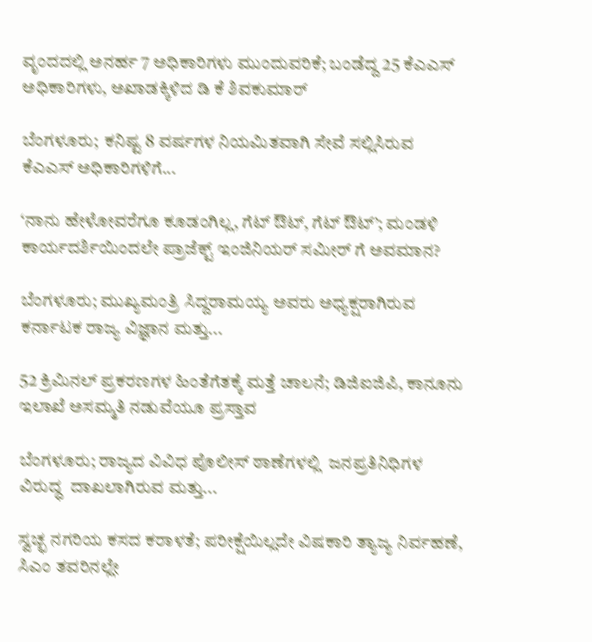ವೃಂದದಲ್ಲಿ ಅನರ್ಹ 7 ಅಧಿಕಾರಿಗಳು ಮುಂದುವರಿಕೆ; ಬಂಡೆದ್ದ 25 ಕೆಎಎಸ್‌ ಅಧಿಕಾರಿಗಳು, ಅಖಾಡಕ್ಕಿಳಿದ ಡಿ ಕೆ ಶಿವಕುಮಾರ್

ಬೆಂಗಳೂರು;  ಕನಿಷ್ಟ 8 ವರ್ಷಗಳ ನಿಯಮಿತವಾಗಿ ಸೇವೆ ಸಲ್ಲಿಸಿರುವ  ಕೆಎಎಸ್‌ ಅಧಿಕಾರಿಗಳಿಗೆ...

‘ನಾನು ಹೇಳೋವರೆಗೂ ಕೂಡಂಗಿಲ್ಲ, ಗೆಟ್‌ ಔಟ್‌, ಗೆಟ್‌ ಔಟ್’; ಮಂಡಳಿ ಕಾರ್ಯದರ್ಶಿಯಿಂದಲೇ ಪ್ರಾಜೆಕ್ಟ್ ಇಂಜಿನಿಯರ್ ಸಮೀರ್ ಗೆ ಅವಮಾನ?

ಬೆಂಗಳೂರು; ಮುಖ್ಯಮಂತ್ರಿ ಸಿದ್ದರಾಮಯ್ಯ ಅವರು ಅಧ್ಯಕ್ಷರಾಗಿರುವ  ಕರ್ನಾಟಕ ರಾಜ್ಯ ವಿಜ್ಞಾನ ಮತ್ತು...

52 ಕ್ರಿಮಿನಲ್ ಪ್ರಕರಣಗಳ ಹಿಂತೆಗೆತಕ್ಕೆ ಮತ್ತೆ ಚಾಲನೆ; ಡಿಜಿಐಜಿಪಿ, ಕಾನೂನು ಇಲಾಖೆ ಅಸಮ್ಮತಿ ನಡುವೆಯೂ ಪ್ರಸ್ತಾವ

ಬೆಂಗಳೂರು; ರಾಜ್ಯದ ವಿವಿಧ ಪೊಲೀಸ್‌ ಠಾಣೆಗಳಲ್ಲಿ  ಜನಪ್ರತಿನಿಧಿಗಳ ವಿರುದ್ಧ  ದಾಖಲಾಗಿರುವ ಮತ್ತು...

ಸ್ವಚ್ಛ ನಗರಿಯ ಕಸದ ಕರಾಳತೆ; ಪರೀಕ್ಷೆಯಿಲ್ಲದೇ ವಿಷಕಾರಿ ತ್ಯಾಜ್ಯ ನಿರ್ವಹಣೆ, ಸಿಎಂ ತವರಿನಲ್ಲೇ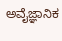ಅವೈಜ್ಞಾನಿಕ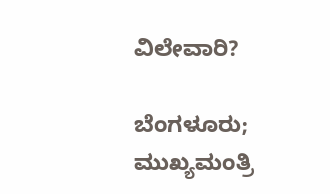ವಿಲೇವಾರಿ?

ಬೆಂಗಳೂರು;  ಮುಖ್ಯಮಂತ್ರಿ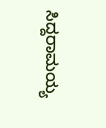ಸಿದ್ದರಾಮಯ್ಯ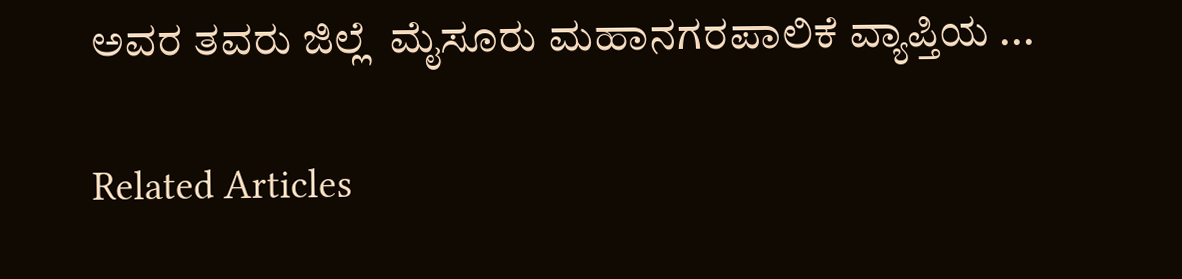ಅವರ ತವರು ಜಿಲ್ಲೆ  ಮೈಸೂರು ಮಹಾನಗರಪಾಲಿಕೆ ವ್ಯಾಪ್ತಿಯ ...

Related Articles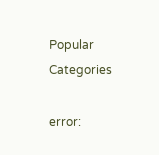Popular Categories

error: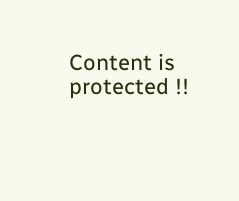Content is protected !!